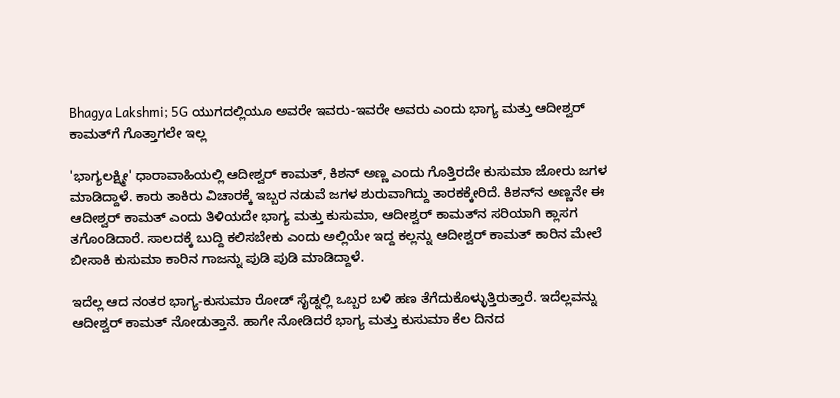Bhagya Lakshmi; 5G ಯುಗದಲ್ಲಿಯೂ ಅವರೇ ಇವರು-ಇವರೇ ಅವರು ಎಂದು ಭಾಗ್ಯ ಮತ್ತು ಆದೀಶ್ವರ್ ಕಾಮತ್‌ಗೆ ಗೊತ್ತಾಗಲೇ ಇಲ್ಲ

'ಭಾಗ್ಯಲಕ್ಷ್ಮೀ' ಧಾರಾವಾಹಿಯಲ್ಲಿ ಆದೀಶ್ವರ್ ಕಾಮತ್, ಕಿಶನ್ ಅಣ್ಣ ಎಂದು ಗೊತ್ತಿರದೇ ಕುಸುಮಾ ಜೋರು ಜಗಳ ಮಾಡಿದ್ದಾಳೆ. ಕಾರು ತಾಕಿರು ವಿಚಾರಕ್ಕೆ ಇಬ್ಬರ ನಡುವೆ ಜಗಳ ಶುರುವಾಗಿದ್ದು ತಾರಕಕ್ಕೇರಿದೆ. ಕಿಶನ್‌ನ ಅಣ್ಣನೇ ಈ ಆದೀಶ್ವರ್ ಕಾಮತ್ ಎಂದು ತಿಳಿಯದೇ ಭಾಗ್ಯ ಮತ್ತು ಕುಸುಮಾ, ಆದೀಶ್ವರ್ ಕಾಮತ್‌ನ ಸರಿಯಾಗಿ ಕ್ಲಾಸಗ ತಗೊಂಡಿದಾರೆ. ಸಾಲದಕ್ಕೆ ಬುದ್ದಿ ಕಲಿಸಬೇಕು ಎಂದು ಅಲ್ಲಿಯೇ ಇದ್ದ ಕಲ್ಲನ್ನು ಆದೀಶ್ವರ್ ಕಾಮತ್ ಕಾರಿನ ಮೇಲೆ ಬೀಸಾಕಿ ಕುಸುಮಾ ಕಾರಿನ ಗಾಜನ್ನು ಪುಡಿ ಪುಡಿ ಮಾಡಿದ್ದಾಳೆ.

ಇದೆಲ್ಲ ಆದ ನಂತರ ಭಾಗ್ಯ-ಕುಸುಮಾ ರೋಡ್ ಸೈಡ್ನಲ್ಲಿ ಒಬ್ಬರ ಬಳಿ ಹಣ ತೆಗೆದುಕೊಳ್ಳುತ್ತಿರುತ್ತಾರೆ. ಇದೆಲ್ಲವನ್ನು ಆದೀಶ್ವರ್ ಕಾಮತ್ ನೋಡುತ್ತಾನೆ. ಹಾಗೇ ನೋಡಿದರೆ ಭಾಗ್ಯ ಮತ್ತು ಕುಸುಮಾ ಕೆಲ ದಿನದ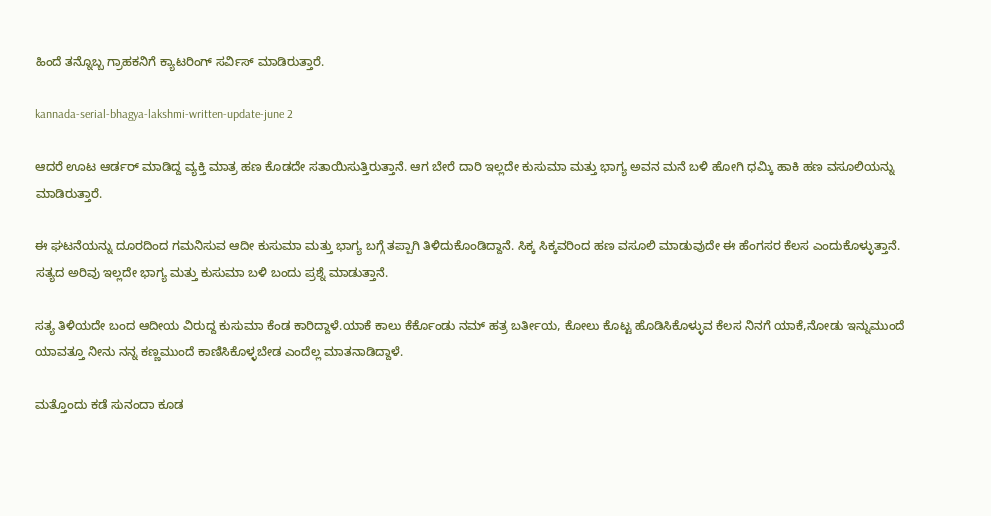ಹಿಂದೆ ತನ್ನೊಬ್ಬ ಗ್ರಾಹಕನಿಗೆ ಕ್ಯಾಟರಿಂಗ್ ಸರ್ವಿಸ್ ಮಾಡಿರುತ್ತಾರೆ.

kannada-serial-bhagya-lakshmi-written-update-june 2

ಆದರೆ ಊಟ ಆರ್ಡರ್ ಮಾಡಿದ್ದ ವ್ಯಕ್ತಿ ಮಾತ್ರ ಹಣ ಕೊಡದೇ ಸತಾಯಿಸುತ್ತಿರುತ್ತಾನೆ. ಆಗ ಬೇರೆ ದಾರಿ ಇಲ್ಲದೇ ಕುಸುಮಾ ಮತ್ತು ಭಾಗ್ಯ ಅವನ ಮನೆ ಬಳಿ ಹೋಗಿ ಧಮ್ಕಿ ಹಾಕಿ ಹಣ ವಸೂಲಿಯನ್ನು ಮಾಡಿರುತ್ತಾರೆ.

ಈ ಘಟನೆಯನ್ನು ದೂರದಿಂದ ಗಮನಿಸುವ ಆದೀ ಕುಸುಮಾ ಮತ್ತು ಭಾಗ್ಯ ಬಗ್ಗೆ ತಪ್ಪಾಗಿ ತಿಳಿದುಕೊಂಡಿದ್ದಾನೆ. ಸಿಕ್ಕ ಸಿಕ್ಕವರಿಂದ ಹಣ ವಸೂಲಿ ಮಾಡುವುದೇ ಈ ಹೆಂಗಸರ ಕೆಲಸ ಎಂದುಕೊಳ್ಳುತ್ತಾನೆ. ಸತ್ಯದ ಅರಿವು ಇಲ್ಲದೇ ಭಾಗ್ಯ ಮತ್ತು ಕುಸುಮಾ ಬಳಿ ಬಂದು ಪ್ರಶ್ನೆ ಮಾಡುತ್ತಾನೆ.

ಸತ್ಯ ತಿಳಿಯದೇ ಬಂದ ಆದೀಯ ವಿರುದ್ದ ಕುಸುಮಾ ಕೆಂಡ ಕಾರಿದ್ದಾಳೆ.ಯಾಕೆ ಕಾಲು ಕೆರ್ಕೊಂಡು ನಮ್ ಹತ್ರ ಬರ್ತೀಯ, ಕೋಲು ಕೊಟ್ಟ ಹೊಡಿಸಿಕೊಳ್ಳುವ ಕೆಲಸ ನಿನಗೆ ಯಾಕೆ,ನೋಡು ಇನ್ನುಮುಂದೆ ಯಾವತ್ತೂ ನೀನು ನನ್ನ ಕಣ್ಣಮುಂದೆ ಕಾಣಿಸಿಕೊಳ್ಳಬೇಡ ಎಂದೆಲ್ಲ ಮಾತನಾಡಿದ್ದಾಳೆ.

ಮತ್ತೊಂದು ಕಡೆ ಸುನಂದಾ ಕೂಡ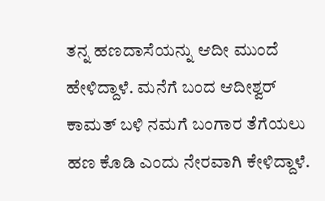ತನ್ನ ಹಣದಾಸೆಯನ್ನು ಆದೀ ಮುಂದೆ ಹೇಳಿದ್ದಾಳೆ. ಮನೆಗೆ ಬಂದ ಆದೀಶ್ವರ್ ಕಾಮತ್ ಬಳಿ ನಮಗೆ ಬಂಗಾರ ತೆಗೆಯಲು ಹಣ ಕೊಡಿ ಎಂದು ನೇರವಾಗಿ ಕೇಳಿದ್ದಾಳೆ.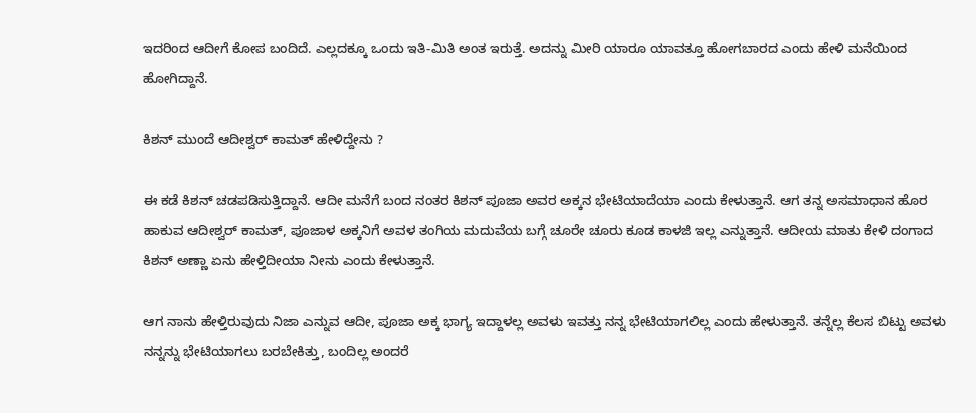ಇದರಿಂದ ಆದೀಗೆ ಕೋಪ ಬಂದಿದೆ. ಎಲ್ಲದಕ್ಕೂ ಒಂದು ಇತಿ-ಮಿತಿ ಅಂತ ಇರುತ್ತೆ. ಅದನ್ನು ಮೀರಿ ಯಾರೂ ಯಾವತ್ತೂ ಹೋಗಬಾರದ ಎಂದು ಹೇಳಿ ಮನೆಯಿಂದ ಹೋಗಿದ್ದಾನೆ.

ಕಿಶನ್ ಮುಂದೆ ಆದೀಶ್ವರ್ ಕಾಮತ್ ಹೇಳಿದ್ದೇನು ?

ಈ ಕಡೆ ಕಿಶನ್ ಚಡಪಡಿಸುತ್ತಿದ್ದಾನೆ. ಆದೀ ಮನೆಗೆ ಬಂದ ನಂತರ ಕಿಶನ್ ಪೂಜಾ ಅವರ ಅಕ್ಕನ ಭೇಟಿಯಾದೆಯಾ ಎಂದು ಕೇಳುತ್ತಾನೆ. ಆಗ ತನ್ನ ಅಸಮಾಧಾನ ಹೊರ ಹಾಕುವ ಆದೀಶ್ವರ್ ಕಾಮತ್, ಪೂಜಾಳ ಅಕ್ಕನಿಗೆ ಅವಳ ತಂಗಿಯ ಮದುವೆಯ ಬಗ್ಗೆ ಚೂರೇ ಚೂರು ಕೂಡ ಕಾಳಜಿ ಇಲ್ಲ ಎನ್ನುತ್ತಾನೆ. ಆದೀಯ ಮಾತು ಕೇಳಿ ದಂಗಾದ ಕಿಶನ್ ಅಣ್ಣಾ ಏನು ಹೇಳ್ತಿದೀಯಾ ನೀನು ಎಂದು ಕೇಳುತ್ತಾನೆ.

ಆಗ ನಾನು ಹೇಳ್ತಿರುವುದು ನಿಜಾ ಎನ್ನುವ ಆದೀ, ಪೂಜಾ ಅಕ್ಕ ಭಾಗ್ಯ ಇದ್ದಾಳಲ್ಲ ಅವಳು ಇವತ್ತು ನನ್ನ ಭೇಟಿಯಾಗಲಿಲ್ಲ ಎಂದು ಹೇಳುತ್ತಾನೆ. ತನ್ನೆಲ್ಲ ಕೆಲಸ ಬಿಟ್ಟು ಅವಳು ನನ್ನನ್ನು ಭೇಟಿಯಾಗಲು ಬರಬೇಕಿತ್ತು, ಬಂದಿಲ್ಲ ಅಂದರೆ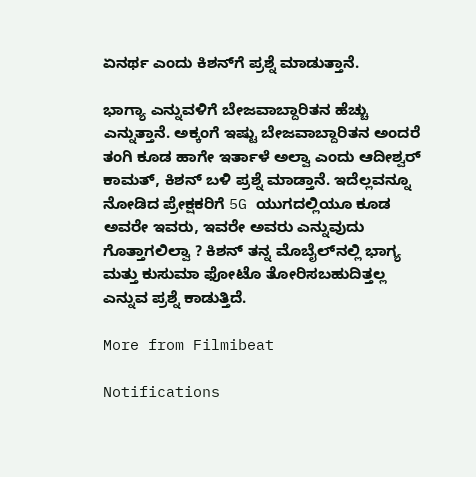ಏನರ್ಥ ಎಂದು ಕಿಶನ್‌ಗೆ ಪ್ರಶ್ನೆ ಮಾಡುತ್ತಾನೆ.

ಭಾಗ್ಯಾ ಎನ್ನುವಳಿಗೆ ಬೇಜವಾಬ್ದಾರಿತನ ಹೆಚ್ಚು ಎನ್ನುತ್ತಾನೆ. ಅಕ್ಕಂಗೆ ಇಷ್ಟು ಬೇಜವಾಬ್ದಾರಿತನ ಅಂದರೆ ತಂಗಿ ಕೂಡ ಹಾಗೇ ಇರ್ತಾಳೆ ಅಲ್ವಾ ಎಂದು ಆದೀಶ್ವರ್ ಕಾಮತ್, ಕಿಶನ್ ಬಳಿ ಪ್ರಶ್ನೆ ಮಾಡ್ತಾನೆ. ಇದೆಲ್ಲವನ್ನೂ ನೋಡಿದ ಪ್ರೇಕ್ಷಕರಿಗೆ 5G ಯುಗದಲ್ಲಿಯೂ ಕೂಡ ಅವರೇ ಇವರು, ಇವರೇ ಅವರು ಎನ್ನುವುದು ಗೊತ್ತಾಗಲಿಲ್ವಾ ? ಕಿಶನ್ ತನ್ನ ಮೊಬೈಲ್‌ನಲ್ಲಿ ಭಾಗ್ಯ ಮತ್ತು ಕುಸುಮಾ ಫೋಟೊ ತೋರಿಸಬಹುದಿತ್ತಲ್ಲ ಎನ್ನುವ ಪ್ರಶ್ನೆ ಕಾಡುತ್ತಿದೆ.

More from Filmibeat

Notifications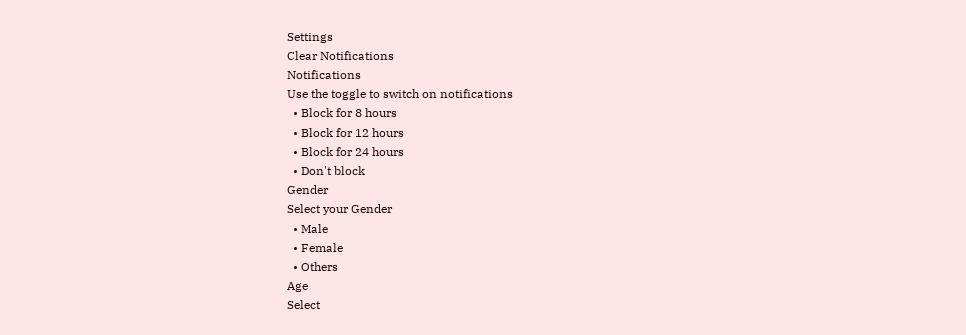Settings
Clear Notifications
Notifications
Use the toggle to switch on notifications
  • Block for 8 hours
  • Block for 12 hours
  • Block for 24 hours
  • Don't block
Gender
Select your Gender
  • Male
  • Female
  • Others
Age
Select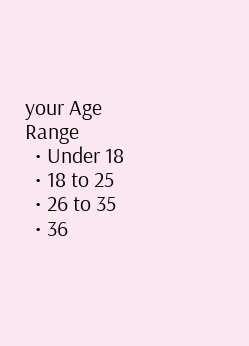your Age Range
  • Under 18
  • 18 to 25
  • 26 to 35
  • 36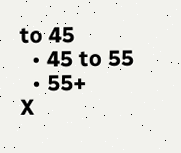to 45
  • 45 to 55
  • 55+
X